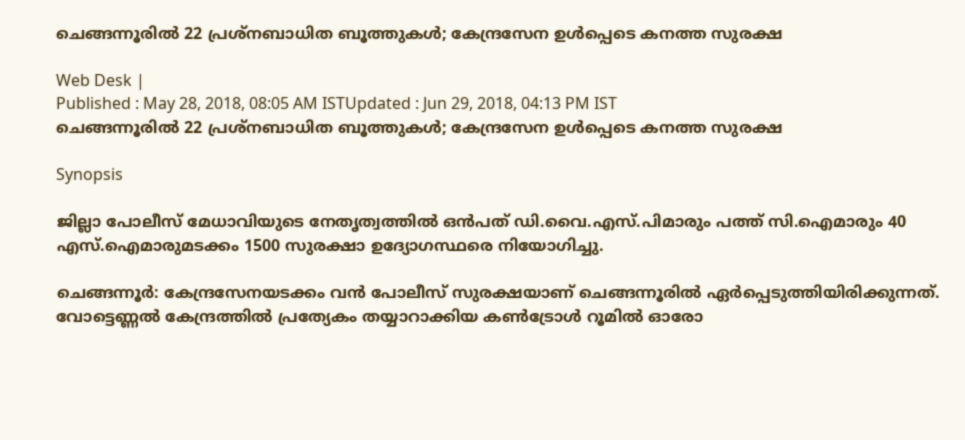ചെങ്ങന്നൂരില്‍ 22 പ്രശ്നബാധിത ബൂത്തുകള്‍; കേന്ദ്രസേന ഉള്‍പ്പെടെ കനത്ത സുരക്ഷ

Web Desk |
Published : May 28, 2018, 08:05 AM ISTUpdated : Jun 29, 2018, 04:13 PM IST
ചെങ്ങന്നൂരില്‍ 22 പ്രശ്നബാധിത ബൂത്തുകള്‍; കേന്ദ്രസേന ഉള്‍പ്പെടെ കനത്ത സുരക്ഷ

Synopsis

ജില്ലാ പോലീസ് മേധാവിയുടെ നേതൃത്വത്തില്‍ ഒന്‍പത് ഡി.വൈ.എസ്.പിമാരും പത്ത് സി.ഐമാരും 40 എസ്.ഐമാരുമടക്കം 1500 സുരക്ഷാ ഉദ്യോഗസ്ഥരെ നിയോഗിച്ചു.

ചെങ്ങന്നൂർ: കേന്ദ്രസേനയടക്കം വന്‍ പോലീസ് സുരക്ഷയാണ് ചെങ്ങന്നൂരില്‍ ഏര്‍പ്പെടുത്തിയിരിക്കുന്നത്. വോട്ടെണ്ണല്‍ കേന്ദ്രത്തില്‍ പ്രത്യേകം തയ്യാറാക്കിയ കണ്‍ട്രോള്‍ റൂമില്‍ ഓരോ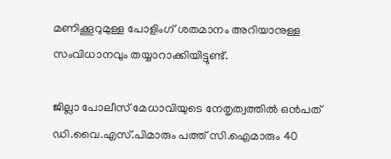മണിക്കൂറുമുള്ള പോളിംഗ് ശതമാനം അറിയാനുള്ള സംവിധാനവും തയ്യാറാക്കിയിട്ടുണ്ട്.

ജില്ലാ പോലീസ് മേധാവിയുടെ നേതൃത്വത്തില്‍ ഒന്‍പത് ഡി.വൈ.എസ്.പിമാരും പത്ത് സി.ഐമാരും 40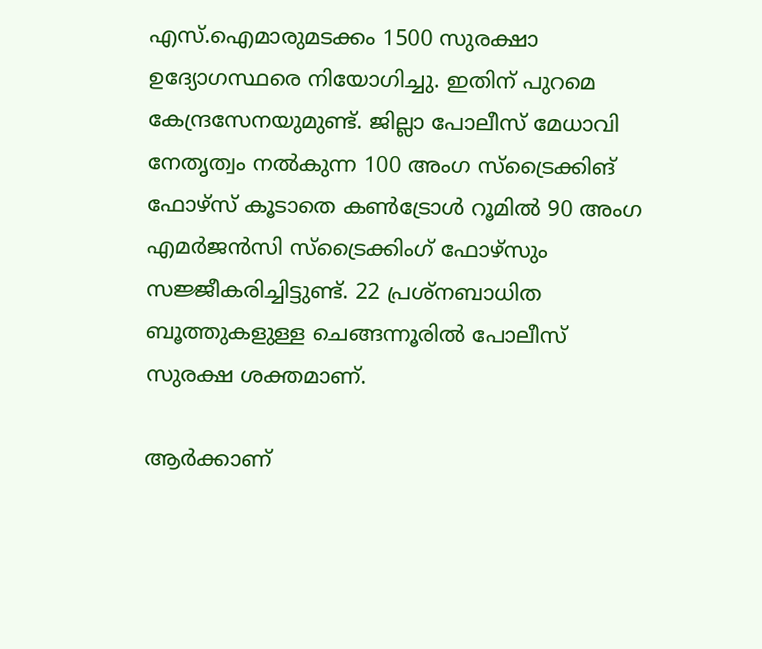എസ്.ഐമാരുമടക്കം 1500 സുരക്ഷാ ഉദ്യോഗസ്ഥരെ നിയോഗിച്ചു. ഇതിന് പുറമെ കേന്ദ്രസേനയുമുണ്ട്. ജില്ലാ പോലീസ് മേധാവി നേതൃത്വം നല്‍കുന്ന 100 അംഗ സ്ട്രൈക്കിങ് ഫോഴ്സ് കൂടാതെ കണ്‍ട്രോള്‍ റൂമില്‍ 90 അംഗ എമര്‍ജന്‍സി സ്ട്രൈക്കിംഗ് ഫോഴ്സും സജ്ജീകരിച്ചിട്ടുണ്ട്. 22 പ്രശ്നബാധിത ബൂത്തുകളുള്ള ചെങ്ങന്നൂരില്‍ പോലീസ് സുരക്ഷ ശക്തമാണ്.

ആര്‍ക്കാണ്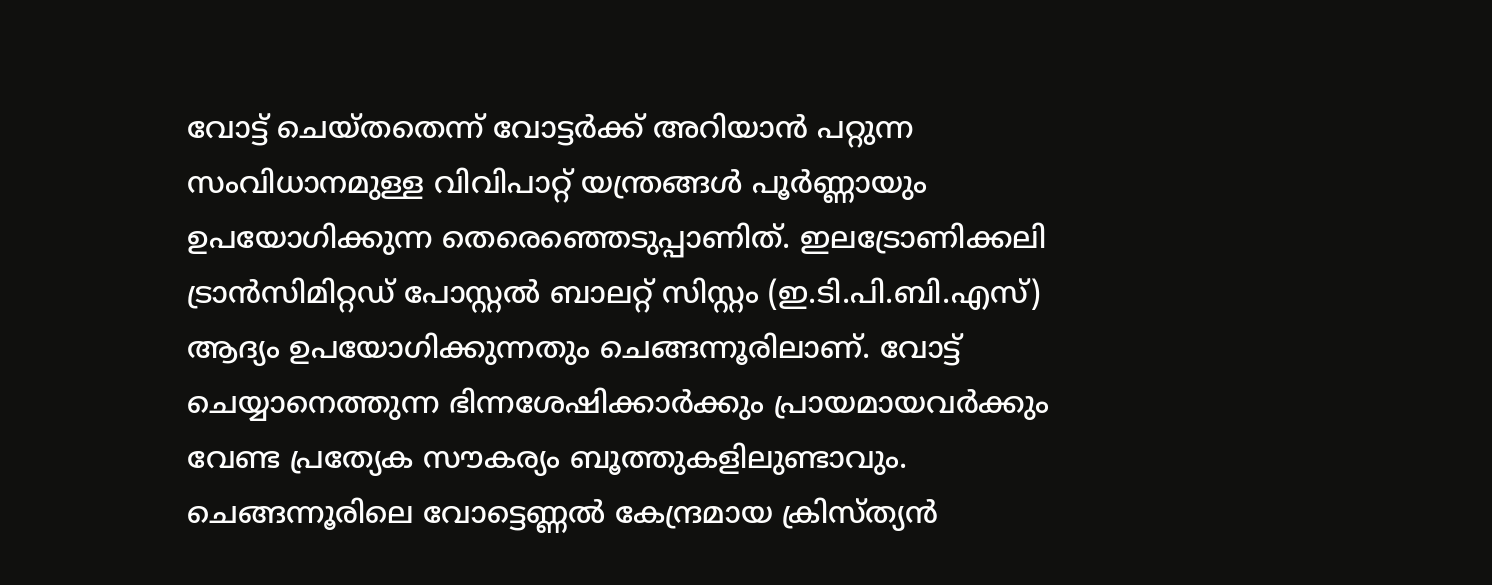വോട്ട് ചെയ്തതെന്ന് വോട്ടര്‍ക്ക് അറിയാന്‍ പറ്റുന്ന സംവിധാനമുള്ള വിവിപാറ്റ് യന്ത്രങ്ങള്‍ പൂര്‍ണ്ണായും ഉപയോഗിക്കുന്ന തെരെഞ്ഞെടുപ്പാണിത്. ഇലട്രോണിക്കലി ട്രാന്‍സിമിറ്റഡ് പോസ്റ്റല്‍ ബാലറ്റ് സിസ്റ്റം (ഇ.ടി.പി.ബി.എസ്) ആദ്യം ഉപയോഗിക്കുന്നതും ചെങ്ങന്നൂരിലാണ്. വോട്ട് ചെയ്യാനെത്തുന്ന ഭിന്നശേഷിക്കാര്‍ക്കും പ്രായമായവര്‍ക്കും വേണ്ട പ്രത്യേക സൗകര്യം ബൂത്തുകളിലുണ്ടാവും. ചെങ്ങന്നൂരിലെ വോട്ടെണ്ണല്‍ കേന്ദ്രമായ ക്രിസ്ത്യന്‍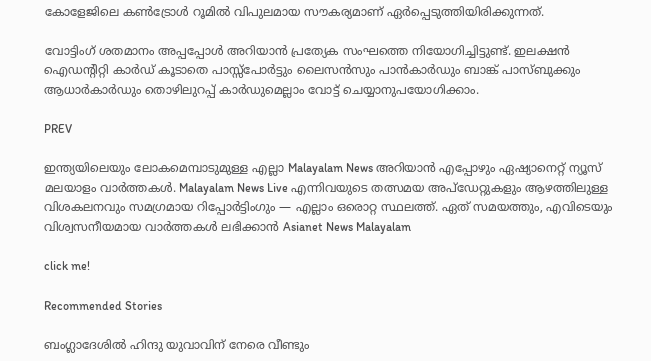കോളേജിലെ കണ്‍ട്രോള്‍ റൂമില്‍ വിപുലമായ സൗകര്യമാണ് ഏര്‍പ്പെടുത്തിയിരിക്കുന്നത്.

വോട്ടിംഗ് ശതമാനം അപ്പപ്പോള്‍ അറിയാന്‍ പ്രത്യേക സംഘത്തെ നിയോഗിച്ചിട്ടുണ്ട്. ഇലക്ഷന്‍ ഐഡന്‍റിറ്റി കാര്‍ഡ് കൂടാതെ പാസ്സ്പോര്‍ട്ടും ലൈസന്‍സും പാന്‍കാര്‍ഡും ബാങ്ക് പാസ്ബുക്കും ആധാര്‍കാര്‍ഡും തൊഴിലുറപ്പ് കാര്‍ഡുമെല്ലാം വോട്ട് ചെയ്യാനുപയോഗിക്കാം.

PREV

ഇന്ത്യയിലെയും ലോകമെമ്പാടുമുള്ള എല്ലാ Malayalam News അറിയാൻ എപ്പോഴും ഏഷ്യാനെറ്റ് ന്യൂസ് മലയാളം വാർത്തകൾ. Malayalam News Live എന്നിവയുടെ തത്സമയ അപ്‌ഡേറ്റുകളും ആഴത്തിലുള്ള വിശകലനവും സമഗ്രമായ റിപ്പോർട്ടിംഗും — എല്ലാം ഒരൊറ്റ സ്ഥലത്ത്. ഏത് സമയത്തും, എവിടെയും വിശ്വസനീയമായ വാർത്തകൾ ലഭിക്കാൻ Asianet News Malayalam

click me!

Recommended Stories

ബംഗ്ലാദേശിൽ ഹിന്ദു യുവാവിന് നേരെ വീണ്ടും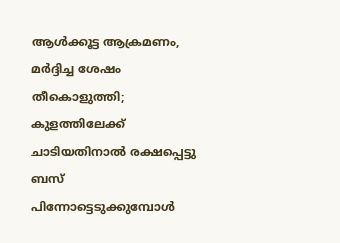ആൾക്കൂട്ട ആക്രമണം, മർദ്ദിച്ച ശേഷം തീകൊളുത്തി; കുളത്തിലേക്ക് ചാടിയതിനാൽ രക്ഷപ്പെട്ടു
ബസ് പിന്നോട്ടെടുക്കുമ്പോള്‍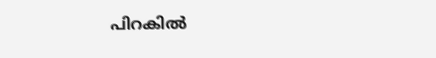പിറകില്‍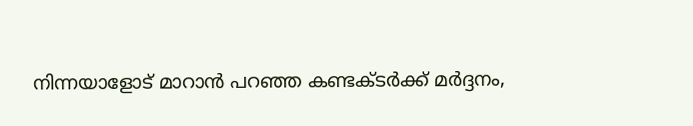നിന്നയാളോട് മാറാന്‍ പറഞ്ഞ കണ്ടക്ടര്‍ക്ക് മര്‍ദ്ദനം,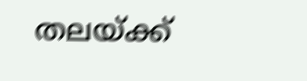തലയ്ക്ക്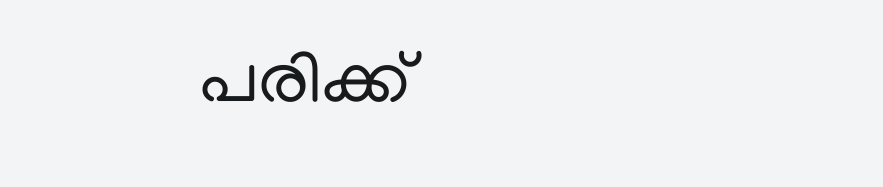പരിക്ക്